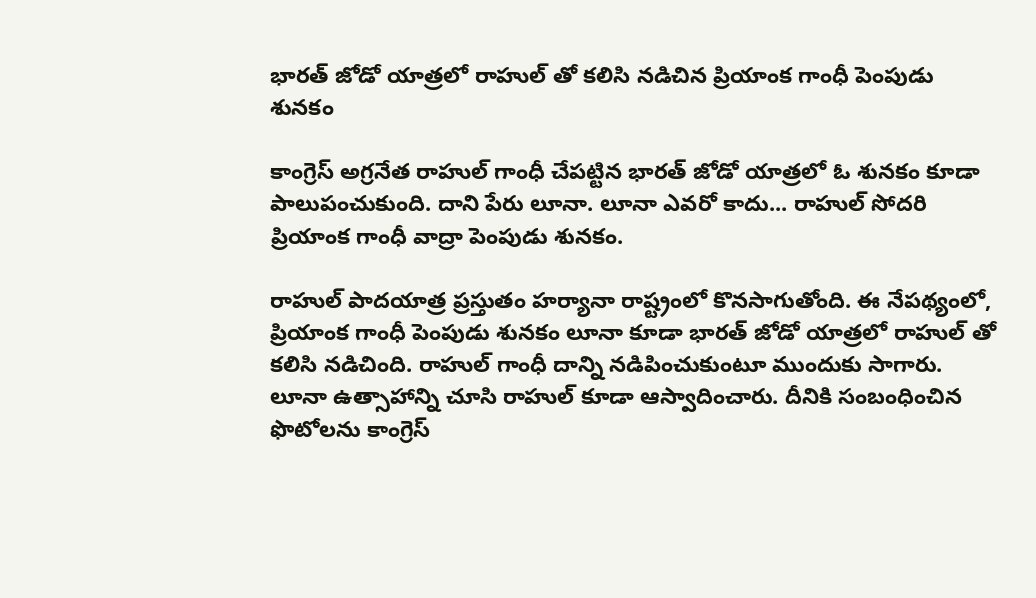భారత్ జోడో యాత్రలో రాహుల్ తో కలిసి నడిచిన ప్రియాంక గాంధీ పెంపుడు శునకం

కాంగ్రెస్ అగ్రనేత రాహుల్ గాంధీ చేపట్టిన భారత్ జోడో యాత్రలో ఓ శునకం కూడా పాలుపంచుకుంది. దాని పేరు లూనా. లూనా ఎవరో కాదు... రాహుల్ సోదరి ప్రియాంక గాంధీ వాద్రా పెంపుడు శునకం.

రాహుల్ పాదయాత్ర ప్రస్తుతం హర్యానా రాష్ట్రంలో కొనసాగుతోంది. ఈ నేపథ్యంలో, ప్రియాంక గాంధీ పెంపుడు శునకం లూనా కూడా భారత్ జోడో యాత్రలో రాహుల్ తో కలిసి నడిచింది. రాహుల్ గాంధీ దాన్ని నడిపించుకుంటూ ముందుకు సాగారు. లూనా ఉత్సాహాన్ని చూసి రాహుల్ కూడా ఆస్వాదించారు. దీనికి సంబంధించిన ఫొటోలను కాంగ్రెస్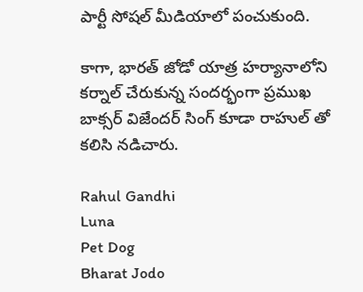పార్టీ సోషల్ మీడియాలో పంచుకుంది.

కాగా, భారత్ జోడో యాత్ర హర్యానాలోని కర్నాల్ చేరుకున్న సందర్భంగా ప్రముఖ బాక్సర్ విజేందర్ సింగ్ కూడా రాహుల్ తో కలిసి నడిచారు.

Rahul Gandhi
Luna
Pet Dog
Bharat Jodo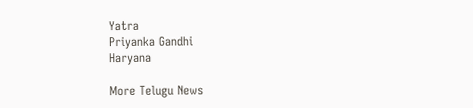Yatra
Priyanka Gandhi
Haryana

More Telugu News